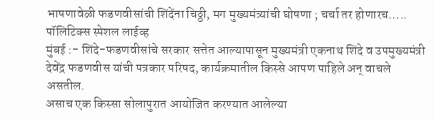भाषणावेळी फडणवीसांची शिंदेंना चिठ्ठी, मग मुख्यमंत्र्यांची घोषणा ; चर्चा तर होणारच…..
पॉलिटिक्स स्पेशल लाईव्ह
मुंबई :- शिंदे-फडणवीसांचे सरकार सत्तेत आल्यापासून मुख्यमंत्री एकनाथ शिंदे व उपमुख्यमंत्री देवेंद्र फडणवीस यांची पत्रकार परिषद, कार्यक्रमातील किस्से आपण पाहिले अन् वाचले असतील.
असाच एक किस्सा सोलापुरात आयोजित करण्यात आलेल्या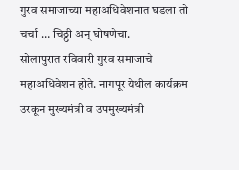गुरव समाजाच्या महाअधिवेशनात घडला तो चर्चा … चिठ्ठी अन् घोषणेचा.
सोलापुरात रविवारी गुरव समाजाचे महाअधिवेशन होते. नागपूर येथील कार्यक्रम उरकून मुख्यमंत्री व उपमुख्यमंत्री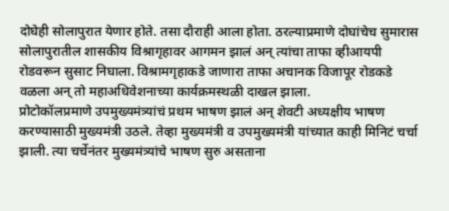दोघेही सोलापुरात येणार होते. तसा दौराही आला होता. ठरल्याप्रमाणे दोघांचेच सुमारास सोलापुरातील शासकीय विश्रागृहावर आगमन झालं अन् त्यांचा ताफा व्हीआयपी रोडवरून सुसाट निघाला. विश्रामगृहाकडे जाणारा ताफा अचानक विजापूर रोडकडे वळला अन् तो महाअधिवेशनाच्या कार्यक्रमस्थळी दाखल झाला.
प्रोटोकॉलप्रमाणे उपमुख्यमंत्र्यांचं प्रथम भाषण झालं अन् शेवटी अध्यक्षीय भाषण करण्यासाठी मुख्यमंत्री उठले. तेव्हा मुख्यमंत्री व उपमुख्यमंत्री यांच्यात काही मिनिटं चर्चा झाली. त्या चर्चेनंतर मुख्यमंत्र्यांचे भाषण सुरु असताना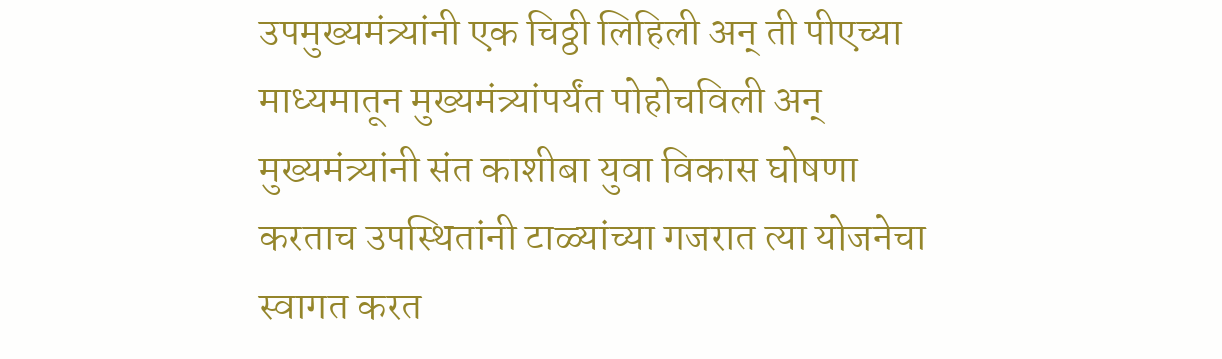उपमुख्यमंत्र्यांनी एक चिठ्ठी लिहिली अन् ती पीएच्या माध्यमातून मुख्यमंत्र्यांपर्यंत पोहोचविली अन् मुख्यमंत्र्यांनी संत काशीबा युवा विकास घोषणा करताच उपस्थितांनी टाळ्यांच्या गजरात त्या योजनेचा स्वागत करत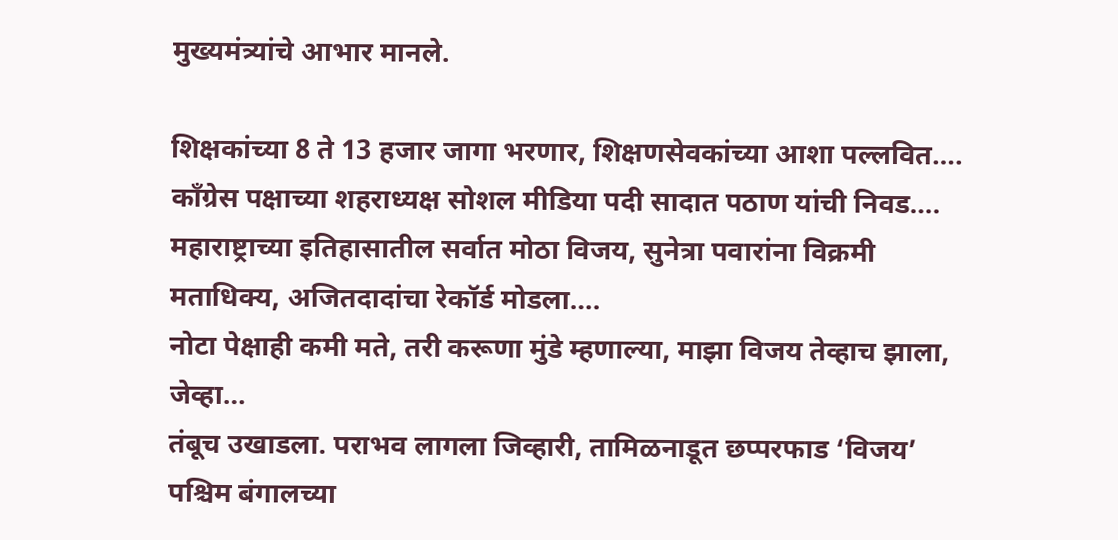मुख्यमंत्र्यांचे आभार मानले.

शिक्षकांच्या 8 ते 13 हजार जागा भरणार, शिक्षणसेवकांच्या आशा पल्लवित….
काँग्रेस पक्षाच्या शहराध्यक्ष सोशल मीडिया पदी सादात पठाण यांची निवड….
महाराष्ट्राच्या इतिहासातील सर्वात मोठा विजय, सुनेत्रा पवारांना विक्रमी मताधिक्य, अजितदादांचा रेकॉर्ड मोडला….
नोटा पेक्षाही कमी मते, तरी करूणा मुंडे म्हणाल्या, माझा विजय तेव्हाच झाला, जेव्हा…
तंबूच उखाडला. पराभव लागला जिव्हारी, तामिळनाडूत छप्परफाड ‘विजय’
पश्चिम बंगालच्या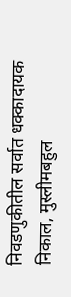निवडणुकीतील सर्वात धक्कादायक निकाल, मुस्लीमबहुल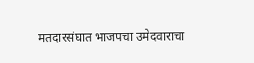मतदारसंघात भाजपचा उमेदवाराचा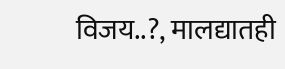विजय..?, मालद्यातही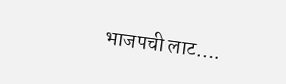भाजपची लाट….